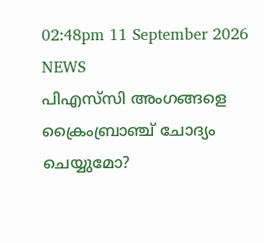02:48pm 11 September 2026
NEWS
പിഎസ്‌സി അംഗങ്ങളെ ക്രൈംബ്രാഞ്ച് ചോദ്യം ചെയ്യുമോ?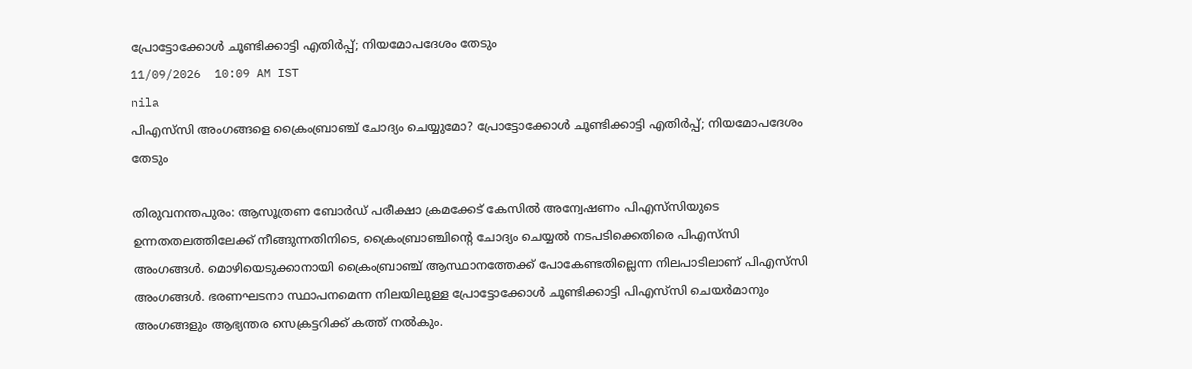പ്രോട്ടോക്കോൾ ചൂണ്ടിക്കാട്ടി എതിർപ്പ്; നിയമോപദേശം തേടും
11/09/2026  10:09 AM IST
nila
പിഎസ്‌സി അംഗങ്ങളെ ക്രൈംബ്രാഞ്ച് ചോദ്യം ചെയ്യുമോ? പ്രോട്ടോക്കോൾ ചൂണ്ടിക്കാട്ടി എതിർപ്പ്; നിയമോപദേശം തേടും

തിരുവനന്തപുരം: ആസൂത്രണ ബോർഡ് പരീക്ഷാ ക്രമക്കേട് കേസിൽ അന്വേഷണം പിഎസ്‌സിയുടെ ഉന്നതതലത്തിലേക്ക് നീങ്ങുന്നതിനിടെ, ക്രൈംബ്രാഞ്ചിന്റെ ചോദ്യം ചെയ്യൽ നടപടിക്കെതിരെ പിഎസ്‌സി അംഗങ്ങൾ. മൊഴിയെടുക്കാനായി ക്രൈംബ്രാഞ്ച് ആസ്ഥാനത്തേക്ക് പോകേണ്ടതില്ലെന്ന നിലപാടിലാണ് പിഎസ്‌സി അംഗങ്ങൾ. ഭരണഘടനാ സ്ഥാപനമെന്ന നിലയിലുള്ള പ്രോട്ടോക്കോൾ ചൂണ്ടിക്കാട്ടി പിഎസ്‌സി ചെയർമാനും അംഗങ്ങളും ആഭ്യന്തര സെക്രട്ടറിക്ക് കത്ത് നൽകും.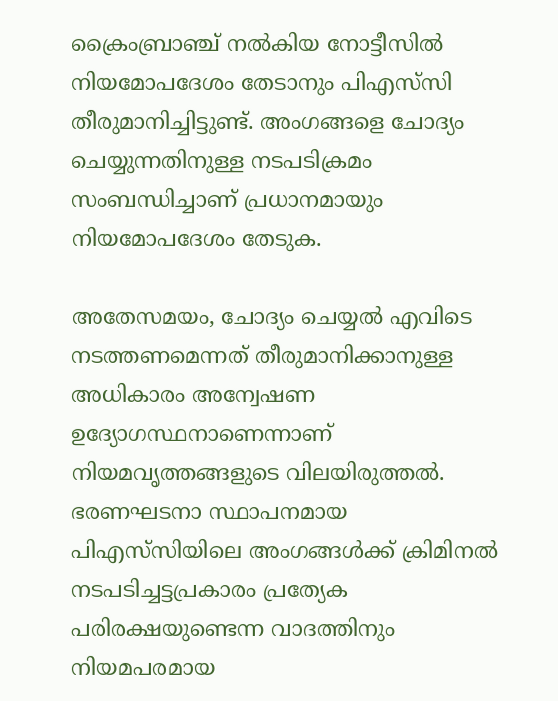ക്രൈംബ്രാഞ്ച് നൽകിയ നോട്ടീസിൽ നിയമോപദേശം തേടാനും പിഎസ്‌സി തീരുമാനിച്ചിട്ടുണ്ട്. അംഗങ്ങളെ ചോദ്യം ചെയ്യുന്നതിനുള്ള നടപടിക്രമം സംബന്ധിച്ചാണ് പ്രധാനമായും നിയമോപദേശം തേടുക.

അതേസമയം, ചോദ്യം ചെയ്യൽ എവിടെ നടത്തണമെന്നത് തീരുമാനിക്കാനുള്ള അധികാരം അന്വേഷണ ഉദ്യോഗസ്ഥനാണെന്നാണ് നിയമവൃത്തങ്ങളുടെ വിലയിരുത്തൽ. ഭരണഘടനാ സ്ഥാപനമായ പിഎസ്‌സിയിലെ അംഗങ്ങൾക്ക് ക്രിമിനൽ നടപടിച്ചട്ടപ്രകാരം പ്രത്യേക പരിരക്ഷയുണ്ടെന്ന വാദത്തിനും നിയമപരമായ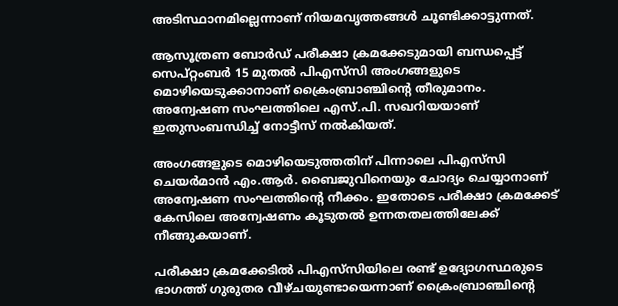അടിസ്ഥാനമില്ലെന്നാണ് നിയമവൃത്തങ്ങൾ ചൂണ്ടിക്കാട്ടുന്നത്.

ആസൂത്രണ ബോർഡ് പരീക്ഷാ ക്രമക്കേടുമായി ബന്ധപ്പെട്ട് സെപ്റ്റംബർ 15 മുതൽ പിഎസ്‌സി അംഗങ്ങളുടെ മൊഴിയെടുക്കാനാണ് ക്രൈംബ്രാഞ്ചിന്റെ തീരുമാനം. അന്വേഷണ സംഘത്തിലെ എസ്.പി. സഖറിയയാണ് ഇതുസംബന്ധിച്ച് നോട്ടീസ് നൽകിയത്.

അംഗങ്ങളുടെ മൊഴിയെടുത്തതിന് പിന്നാലെ പിഎസ്‌സി ചെയർമാൻ എം.ആർ. ബൈജുവിനെയും ചോദ്യം ചെയ്യാനാണ് അന്വേഷണ സംഘത്തിന്റെ നീക്കം. ഇതോടെ പരീക്ഷാ ക്രമക്കേട് കേസിലെ അന്വേഷണം കൂടുതൽ ഉന്നതതലത്തിലേക്ക് നീങ്ങുകയാണ്.

പരീക്ഷാ ക്രമക്കേടിൽ പിഎസ്‌സിയിലെ രണ്ട് ഉദ്യോഗസ്ഥരുടെ ഭാഗത്ത് ഗുരുതര വീഴ്ചയുണ്ടായെന്നാണ് ക്രൈംബ്രാഞ്ചിന്റെ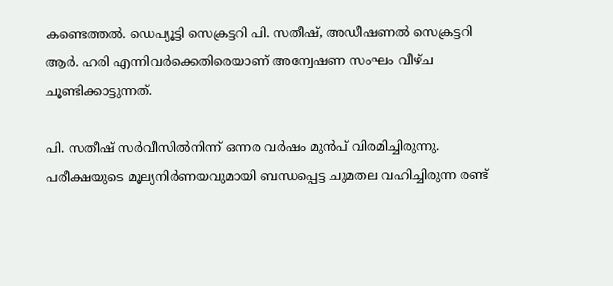കണ്ടെത്തൽ. ഡെപ്യൂട്ടി സെക്രട്ടറി പി. സതീഷ്, അഡീഷണൽ സെക്രട്ടറി ആർ. ഹരി എന്നിവർക്കെതിരെയാണ് അന്വേഷണ സംഘം വീഴ്ച ചൂണ്ടിക്കാട്ടുന്നത്.

പി. സതീഷ് സർവീസിൽനിന്ന് ഒന്നര വർഷം മുൻപ് വിരമിച്ചിരുന്നു. പരീക്ഷയുടെ മൂല്യനിർണയവുമായി ബന്ധപ്പെട്ട ചുമതല വഹിച്ചിരുന്ന രണ്ട്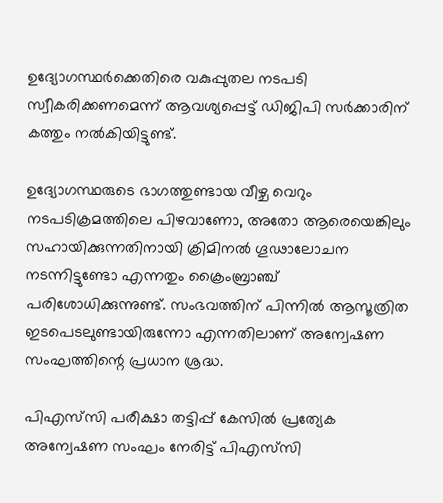ഉദ്യോഗസ്ഥർക്കെതിരെ വകുപ്പുതല നടപടി സ്വീകരിക്കണമെന്ന് ആവശ്യപ്പെട്ട് ഡിജിപി സർക്കാരിന് കത്തും നൽകിയിട്ടുണ്ട്.

ഉദ്യോഗസ്ഥരുടെ ഭാഗത്തുണ്ടായ വീഴ്ച വെറും നടപടിക്രമത്തിലെ പിഴവാണോ, അതോ ആരെയെങ്കിലും സഹായിക്കുന്നതിനായി ക്രിമിനൽ ഗൂഢാലോചന നടന്നിട്ടുണ്ടോ എന്നതും ക്രൈംബ്രാഞ്ച് പരിശോധിക്കുന്നുണ്ട്. സംഭവത്തിന് പിന്നിൽ ആസൂത്രിത ഇടപെടലുണ്ടായിരുന്നോ എന്നതിലാണ് അന്വേഷണ സംഘത്തിന്റെ പ്രധാന ശ്രദ്ധ.

പിഎസ്‌സി പരീക്ഷാ തട്ടിപ്പ് കേസിൽ പ്രത്യേക അന്വേഷണ സംഘം നേരിട്ട് പിഎസ്‌സി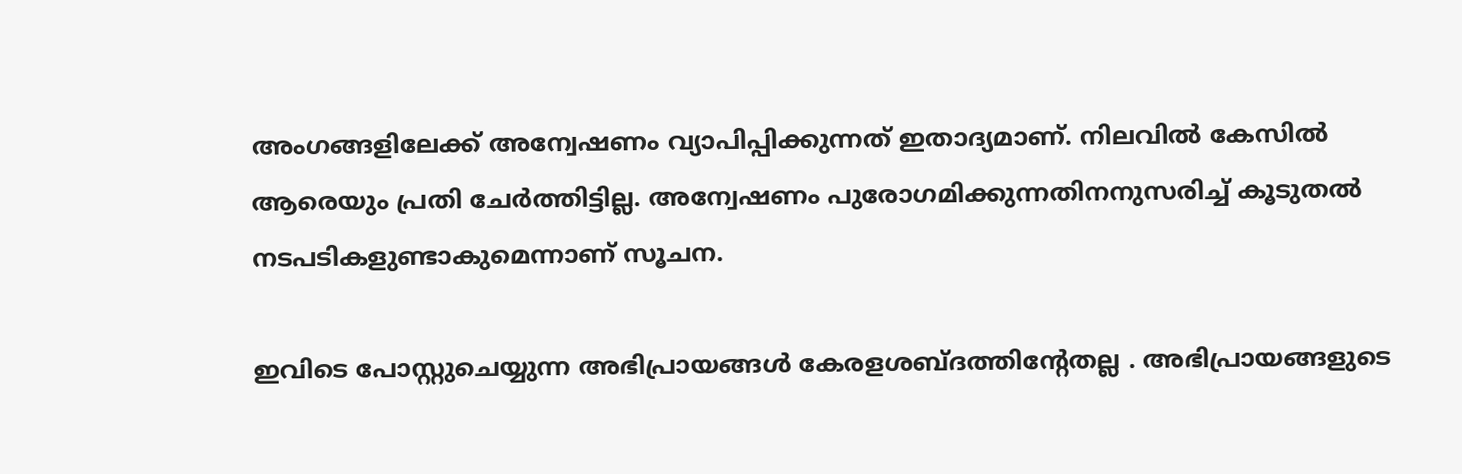അംഗങ്ങളിലേക്ക് അന്വേഷണം വ്യാപിപ്പിക്കുന്നത് ഇതാദ്യമാണ്. നിലവിൽ കേസിൽ ആരെയും പ്രതി ചേർത്തിട്ടില്ല. അന്വേഷണം പുരോഗമിക്കുന്നതിനനുസരിച്ച് കൂടുതൽ നടപടികളുണ്ടാകുമെന്നാണ് സൂചന.

ഇവിടെ പോസ്റ്റുചെയ്യുന്ന അഭിപ്രായങ്ങള്‍ കേരളശബ്‌ദത്തിന്റേതല്ല . അഭിപ്രായങ്ങളുടെ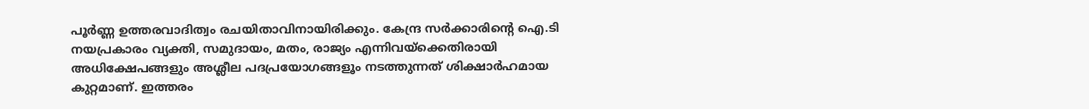പൂര്‍ണ്ണ ഉത്തരവാദിത്വം രചയിതാവിനായിരിക്കും. കേന്ദ്ര സർക്കാരിന്റെ ഐ.ടി നയപ്രകാരം വ്യക്തി, സമുദായം, മതം, രാജ്യം എന്നിവയ്ക്കെതിരായി അധിക്ഷേപങ്ങളും അശ്ലീല പദപ്രയോഗങ്ങളൂം നടത്തുന്നത് ശിക്ഷാര്‍ഹമായ കുറ്റമാണ്. ഇത്തരം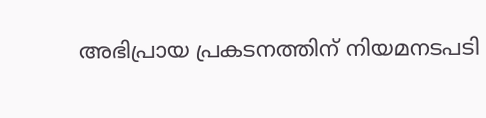അഭിപ്രായ പ്രകടനത്തിന് നിയമനടപടി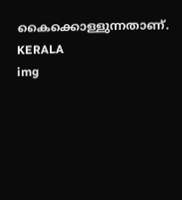കൈക്കൊള്ളുന്നതാണ്.
KERALA
img